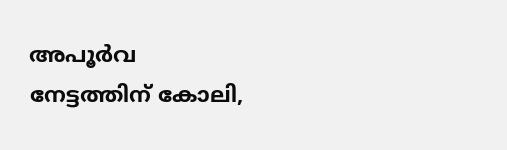അപൂര്‍വ നേട്ടത്തിന് കോലി,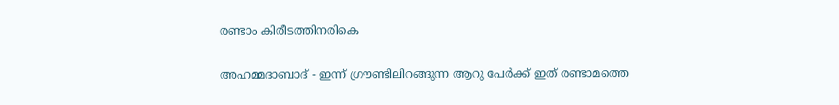രണ്ടാം കിരീടത്തിനരികെ

അഹമ്മദാബാദ് - ഇന്ന് ഗ്രൗണ്ടിലിറങ്ങുന്ന ആറു പേര്‍ക്ക് ഇത് രണ്ടാമത്തെ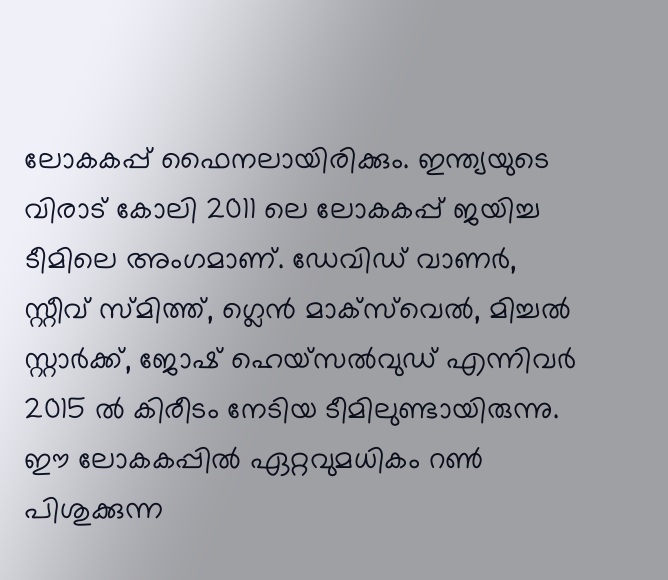ലോകകപ്പ് ഫൈനലായിരിക്കും. ഇന്ത്യയുടെ വിരാട് കോലി 2011 ലെ ലോകകപ്പ് ജയിച്ച ടീമിലെ അംഗമാണ്. ഡേവിഡ് വാണര്‍, സ്റ്റീവ് സ്മിത്ത്, ഗ്ലെന്‍ മാക്‌സ്‌വെല്‍, മിച്ചല്‍ സ്റ്റാര്‍ക്ക്, ജോഷ് ഹെയ്‌സല്‍വുഡ് എന്നിവര്‍ 2015 ല്‍ കിരീടം നേടിയ ടീമിലുണ്ടായിരുന്നു.
ഈ ലോകകപ്പില്‍ ഏറ്റവുമധികം റണ്‍ പിശുക്കുന്ന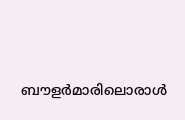ബൗളര്‍മാരിലൊരാള്‍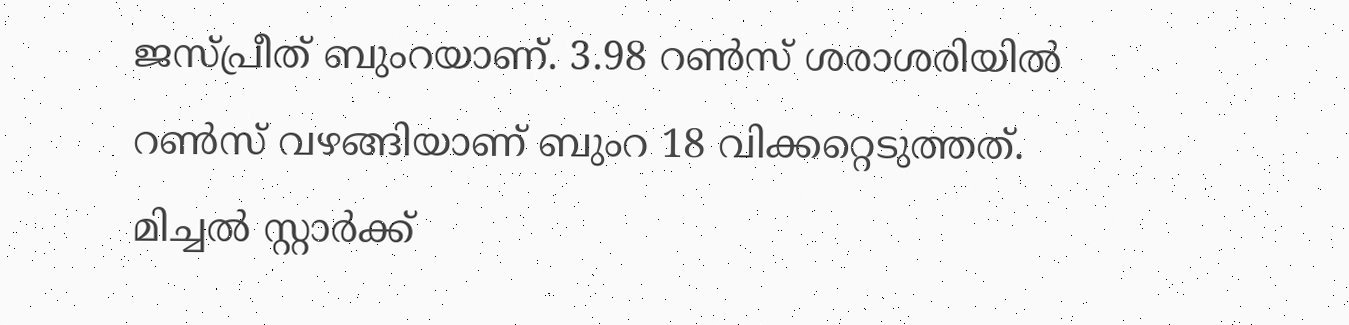ജസ്പ്രീത് ബുംറയാണ്. 3.98 റണ്‍സ് ശരാശരിയില്‍ റണ്‍സ് വഴങ്ങിയാണ് ബുംറ 18 വിക്കറ്റെടുത്തത്.
മിച്ചല്‍ സ്റ്റാര്‍ക്ക്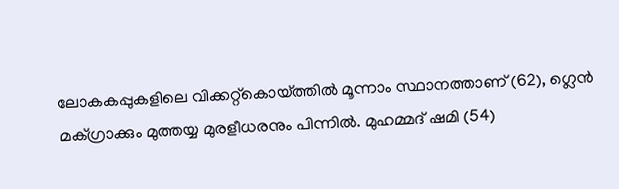ലോകകപ്പുകളിലെ വിക്കറ്റ്‌കൊയ്ത്തില്‍ മൂന്നാം സ്ഥാനത്താണ് (62), ഗ്ലെന്‍ മക്ഗ്രാക്കും മുത്തയ്യ മുരളീധരനും പിന്നില്‍. മുഹമ്മദ് ഷമി (54)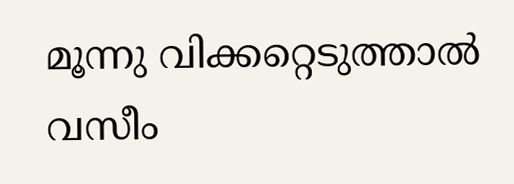മൂന്നു വിക്കറ്റെടുത്താല്‍ വസീം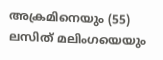അക്രമിനെയും (55) ലസിത് മലിംഗയെയും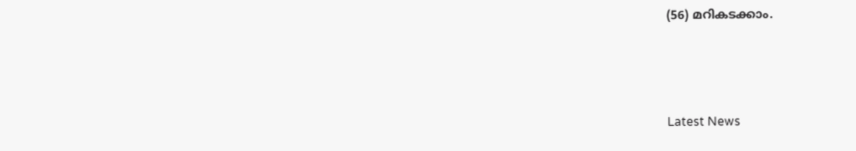(56) മറികടക്കാം.



Latest News